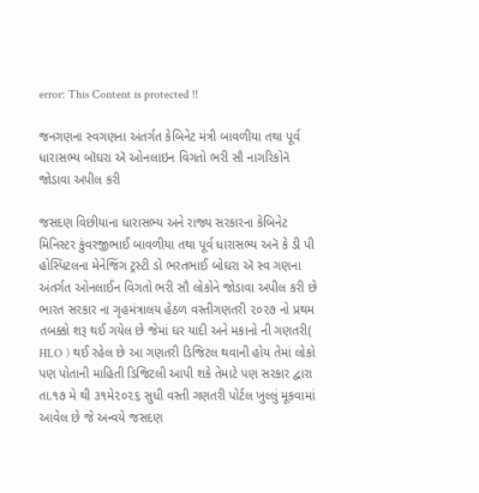error: This Content is protected !!

જનગણના સ્વગણના અંતર્ગત કેબિનેટ મંત્રી બાવળીયા તથા પૂર્વ ધારાસભ્ય બૉઘરા ઍ ઓનલાઇન વિગતો ભરી સૌ નાગરિકોનૅ જોડાવા અપીલ કરી

જસદણ વિછીયાના ધારાસભ્ય અને રાજ્ય સરકારના કેબિનેટ મિનિસ્ટર કુંવરજીભાઈ બાવળીયા તથા પૂર્વ ધારાસભ્ય અનૅ કે ડી પી હોસ્પિટલના મેનેજિંગ ટ્રસ્ટી ડો ભરતભાઈ બોઘરા ઍ સ્વ ગણના અંતર્ગત ઓનલાઈન વિગતો ભરી સૌ લોકોને જોડાવા અપીલ કરી છે ભારત સરકાર ના ગૃહમંત્રાલય હેઠળ વસ્તીગણતરી ૨૦૨૭ નો પ્રથમ તબક્કો શરૂ થઈ ગયેલ છે જેમાં ઘર યાદી અને મકાનો ની ગણતરી( HLO ) થઈ રહેલ છે આ ગણતરી ડિજિટલ થવાની હોય તેમાં લોકો પણ પોતાની માહિતી ડિજિટલી આપી શકે તેમાટે પણ સરકાર દ્વારા તા.૧૭ મે થી ૩૧મે૨૦૨૬ સુધી વસ્તી ગણતરી પોર્ટલ ખુલ્લું મૂકવામાં આવેલ છે જે અન્વયે જસદણ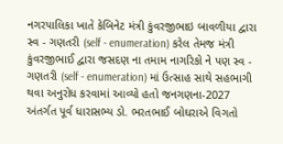નગરપાલિકા ખાતે કેબિનેટ મંત્રી કુંવરજીભાઇ બાવળીયા દ્વારા સ્વ - ગણતરી (self - enumeration) કરેલ તેમજ મંત્રી કુંવરજીભાઈ દ્વારા જસદણ ના તમામ નાગરિકો ને પણ સ્વ - ગણતરી (self - enumeration) માં ઉત્સાહ સાથે સહભાગી થવા અનુરોધ કરવામાં આવ્યો હતો જનગણના-2027 અંતર્ગત પૂર્વ ધારાસભ્ય ડો. ભરતભાઈ બોઘરાએ વિગતો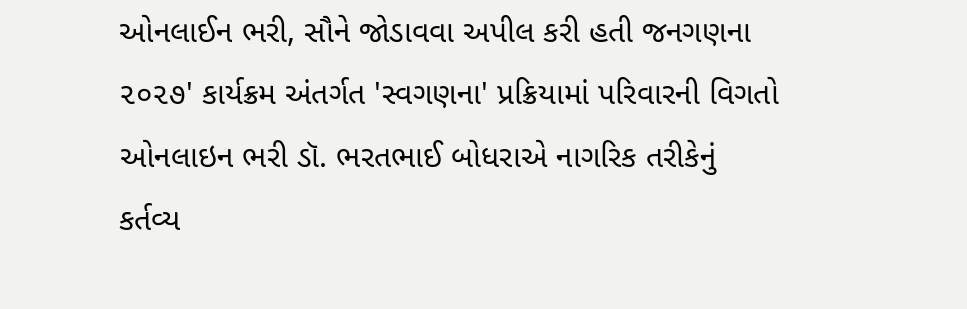ઓનલાઈન ભરી, સૌને જોડાવવા અપીલ કરી હતી જનગણના ૨૦૨૭' કાર્યક્રમ અંતર્ગત 'સ્વગણના' પ્રક્રિયામાં પરિવારની વિગતો ઓનલાઇન ભરી ડૉ. ભરતભાઈ બોધરાએ નાગરિક તરીકેનું કર્તવ્ય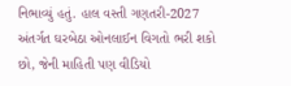નિભાવ્યું હતું. હાલ વસ્તી ગણતરી-2027 અંતર્ગત ઘરબેઠા ઓનલાઈન વિગતો ભરી શકો છો, જેની માહિતી પણ વીડિયો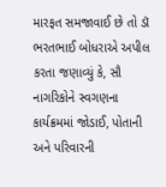મારફત સમજાવાઈ છે તો ડૉ ભરતભાઈ બોધરાએ અપીલ કરતા જણાવ્યું કે, સૌ નાગરિકોને સ્વગણના કાર્યક્રમમાં જોડાઈ, પોતાની અને પરિવારની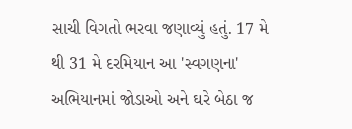સાચી વિગતો ભરવા જણાવ્યું હતું. 17 મે થી 31 મે દરમિયાન આ 'સ્વગણના' અભિયાનમાં જોડાઓ અને ઘરે બેઠા જ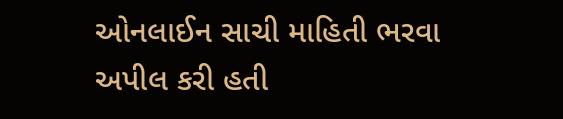ઓનલાઈન સાચી માહિતી ભરવા અપીલ કરી હતી